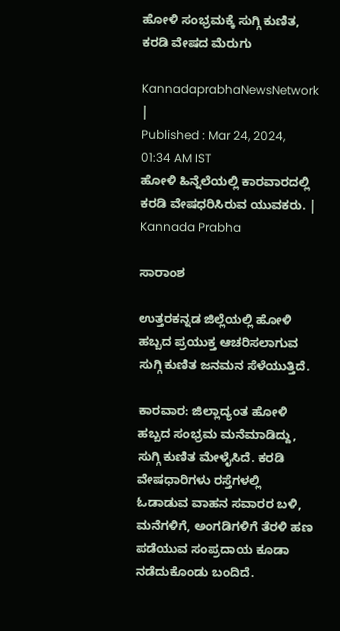ಹೋಳಿ ಸಂಭ್ರಮಕ್ಕೆ ಸುಗ್ಗಿ ಕುಣಿತ, ಕರಡಿ ವೇಷದ ಮೆರುಗು

KannadaprabhaNewsNetwork |
Published : Mar 24, 2024, 01:34 AM IST
ಹೋಳಿ ಹಿನ್ನೆಲೆಯಲ್ಲಿ ಕಾರವಾರದಲ್ಲಿ ಕರಡಿ ವೇಷಧರಿಸಿರುವ ಯುವಕರು. | Kannada Prabha

ಸಾರಾಂಶ

ಉತ್ತರಕನ್ನಡ ಜಿಲ್ಲೆಯಲ್ಲಿ ಹೋಳಿ ಹಬ್ಬದ ಪ್ರಯುಕ್ತ ಆಚರಿಸಲಾಗುವ ಸುಗ್ಗಿ ಕುಣಿತ ಜನಮನ ಸೆಳೆಯುತ್ತಿದೆ.

ಕಾರವಾರ: ಜಿಲ್ಲಾದ್ಯಂತ ಹೋಳಿ ಹಬ್ಬದ ಸಂಭ್ರಮ ಮನೆಮಾಡಿದ್ದು, ಸುಗ್ಗಿ ಕುಣಿತ ಮೇಳೈಸಿದೆ. ಕರಡಿ ವೇಷಧಾರಿಗಳು ರಸ್ತೆಗಳಲ್ಲಿ ಓಡಾಡುವ ವಾಹನ ಸವಾರರ ಬಳಿ, ಮನೆಗಳಿಗೆ, ಅಂಗಡಿಗಳಿಗೆ ತೆರಳಿ ಹಣ ಪಡೆಯುವ ಸಂಪ್ರದಾಯ ಕೂಡಾ ನಡೆದುಕೊಂಡು ಬಂದಿದೆ.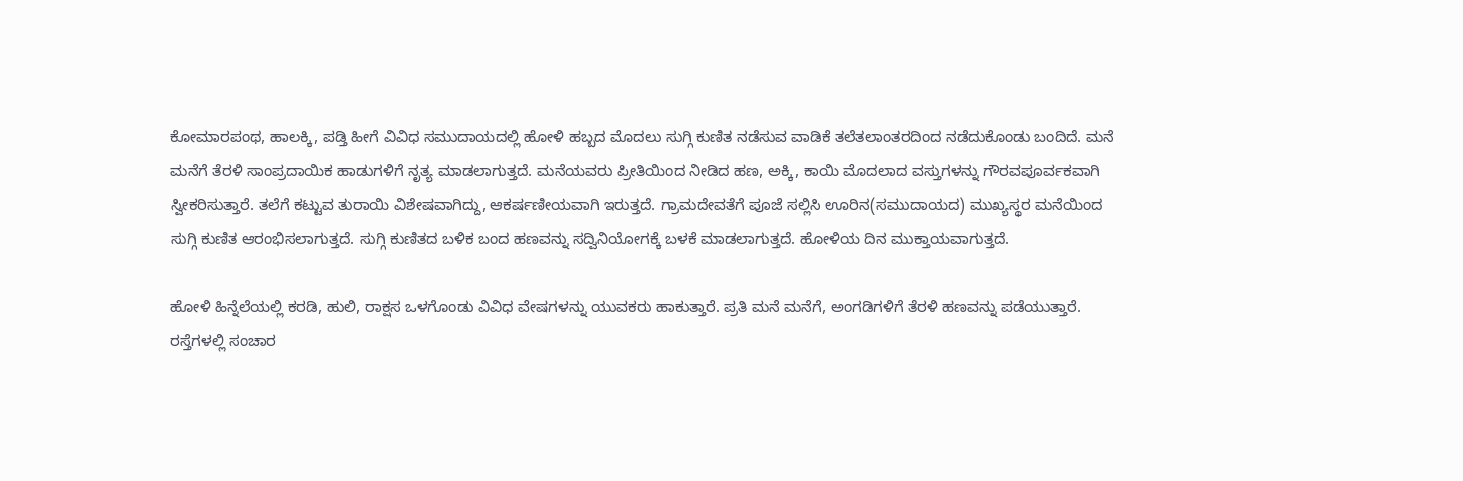ಕೋಮಾರಪಂಥ, ಹಾಲಕ್ಕಿ, ಪಡ್ತಿ ಹೀಗೆ ವಿವಿಧ ಸಮುದಾಯದಲ್ಲಿ ಹೋಳಿ ಹಬ್ಬದ ಮೊದಲು ಸುಗ್ಗಿ ಕುಣಿತ ನಡೆಸುವ ವಾಡಿಕೆ ತಲೆತಲಾಂತರದಿಂದ ನಡೆದುಕೊಂಡು ಬಂದಿದೆ. ಮನೆ ಮನೆಗೆ ತೆರಳಿ ಸಾಂಪ್ರದಾಯಿಕ ಹಾಡುಗಳಿಗೆ ನೃತ್ಯ ಮಾಡಲಾಗುತ್ತದೆ. ಮನೆಯವರು ಪ್ರೀತಿಯಿಂದ ನೀಡಿದ ಹಣ, ಅಕ್ಕಿ, ಕಾಯಿ ಮೊದಲಾದ ವಸ್ತುಗಳನ್ನು ಗೌರವಪೂರ್ವಕವಾಗಿ ಸ್ವೀಕರಿಸುತ್ತಾರೆ. ತಲೆಗೆ ಕಟ್ಟುವ ತುರಾಯಿ ವಿಶೇಷವಾಗಿದ್ದು, ಆಕರ್ಷಣೀಯವಾಗಿ ಇರುತ್ತದೆ. ಗ್ರಾಮದೇವತೆಗೆ ಪೂಜೆ ಸಲ್ಲಿಸಿ ಊರಿನ(ಸಮುದಾಯದ) ಮುಖ್ಯಸ್ಥರ ಮನೆಯಿಂದ ಸುಗ್ಗಿ ಕುಣಿತ ಆರಂಭಿಸಲಾಗುತ್ತದೆ. ಸುಗ್ಗಿ ಕುಣಿತದ ಬಳಿಕ ಬಂದ ಹಣವನ್ನು ಸದ್ವಿನಿಯೋಗಕ್ಕೆ ಬಳಕೆ ಮಾಡಲಾಗುತ್ತದೆ. ಹೋಳಿಯ ದಿನ ಮುಕ್ತಾಯವಾಗುತ್ತದೆ.

ಹೋಳಿ ಹಿನ್ನೆಲೆಯಲ್ಲಿ ಕರಡಿ, ಹುಲಿ, ರಾಕ್ಷಸ ಒಳಗೊಂಡು ವಿವಿಧ ವೇಷಗಳನ್ನು ಯುವಕರು ಹಾಕುತ್ತಾರೆ. ಪ್ರತಿ ಮನೆ ಮನೆಗೆ, ಅಂಗಡಿಗಳಿಗೆ ತೆರಳಿ ಹಣವನ್ನು ಪಡೆಯುತ್ತಾರೆ. ರಸ್ತೆಗಳಲ್ಲಿ ಸಂಚಾರ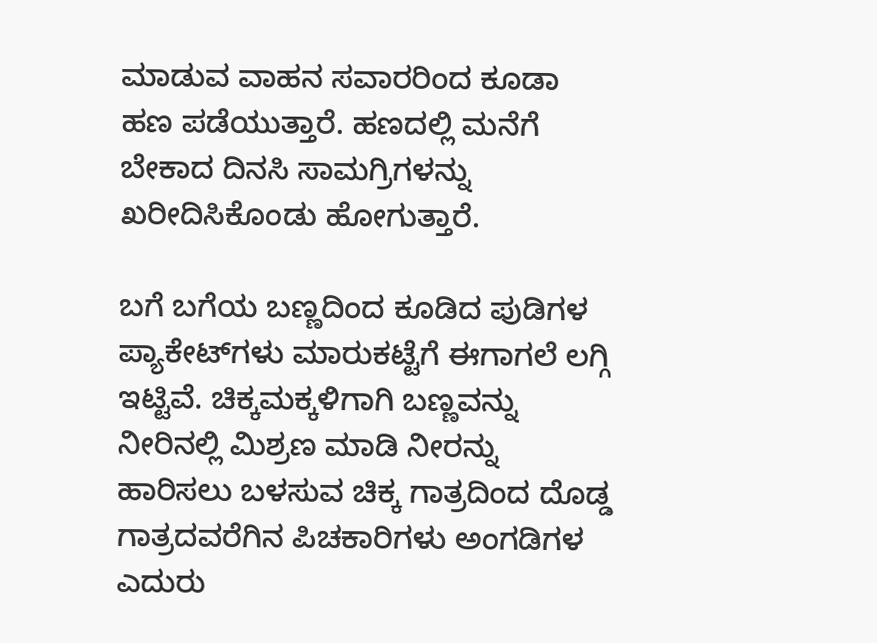ಮಾಡುವ ವಾಹನ ಸವಾರರಿಂದ ಕೂಡಾ ಹಣ ಪಡೆಯುತ್ತಾರೆ. ಹಣದಲ್ಲಿ ಮನೆಗೆ ಬೇಕಾದ ದಿನಸಿ ಸಾಮಗ್ರಿಗಳನ್ನು ಖರೀದಿಸಿಕೊಂಡು ಹೋಗುತ್ತಾರೆ.

ಬಗೆ ಬಗೆಯ ಬಣ್ಣದಿಂದ ಕೂಡಿದ ಪುಡಿಗಳ ಪ್ಯಾಕೇಟ್‌ಗಳು ಮಾರುಕಟ್ಟೆಗೆ ಈಗಾಗಲೆ ಲಗ್ಗಿ ಇಟ್ಟಿವೆ. ಚಿಕ್ಕಮಕ್ಕಳಿಗಾಗಿ ಬಣ್ಣವನ್ನು ನೀರಿನಲ್ಲಿ ಮಿಶ್ರಣ ಮಾಡಿ ನೀರನ್ನು ಹಾರಿಸಲು ಬಳಸುವ ಚಿಕ್ಕ ಗಾತ್ರದಿಂದ ದೊಡ್ಡ ಗಾತ್ರದವರೆಗಿನ ಪಿಚಕಾರಿಗಳು ಅಂಗಡಿಗಳ ಎದುರು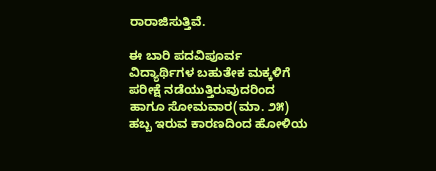ರಾರಾಜಿಸುತ್ತಿವೆ.

ಈ ಬಾರಿ ಪದವಿಪೂರ್ವ ವಿದ್ಯಾರ್ಥಿಗಳ ಬಹುತೇಕ ಮಕ್ಕಳಿಗೆ ಪರೀಕ್ಷೆ ನಡೆಯುತ್ತಿರುವುದರಿಂದ ಹಾಗೂ ಸೋಮವಾರ(ಮಾ. ೨೫) ಹಬ್ಬ ಇರುವ ಕಾರಣದಿಂದ ಹೋಳಿಯ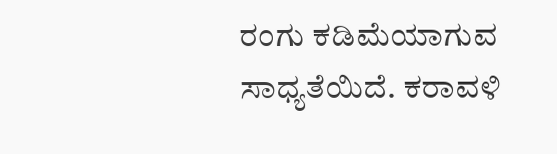ರಂಗು ಕಡಿಮೆಯಾಗುವ ಸಾಧ್ಯತೆಯಿದೆ. ಕರಾವಳಿ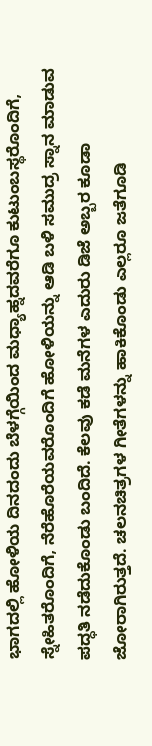ಭಾಗದಲ್ಲಿ ಹೋಳಿಯ ದಿನದಂದು ಬೆಳಗ್ಗೆಯಿಂದ ಮಧ್ಯಾಹ್ನದವರೆಗೂ ಕುಟುಂಬಸ್ಥರೊಂದಿಗೆ, ಸ್ನೇಹಿತರೊಂದಿಗೆ, ನೆರೆಹೊರೆಯವರೊಂದಿಗೆ ಹೋಳಿಯನ್ನು ಆಡಿ ಬಳಿ ಸಮುದ್ರ ಸ್ನಾನ ಮಾಡುವ ಪದ್ಧತಿ ನಡೆದುಕೊಂಡು ಬಂದಿದೆ. ಕೆಲವು ಕಡೆ ಮನೆಗಳ ಎದುರು ಡಿಜೆ ಅಬ್ಬರ ಕೂಡಾ ಜೋರಾಗಿರುತ್ತದೆ. ಚಲನಚಿತ್ರಗಳ ಗೀತೆಗಳನ್ನು ಹಾಕಿಕೊಂಡು ಎಲ್ಲರೂ ಜತೆಗೂಡಿ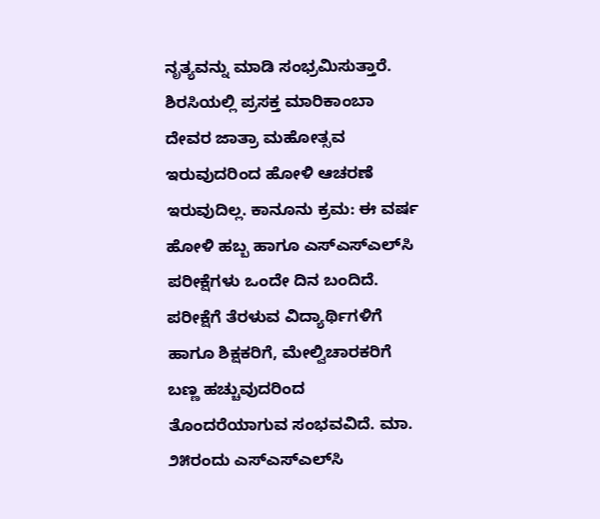ನೃತ್ಯವನ್ನು ಮಾಡಿ ಸಂಭ್ರಮಿಸುತ್ತಾರೆ. ಶಿರಸಿಯಲ್ಲಿ ಪ್ರಸಕ್ತ ಮಾರಿಕಾಂಬಾ ದೇವರ ಜಾತ್ರಾ ಮಹೋತ್ಸವ ಇರುವುದರಿಂದ ಹೋಳಿ ಆಚರಣೆ ಇರುವುದಿಲ್ಲ. ಕಾನೂನು ಕ್ರಮ: ಈ ವರ್ಷ ಹೋಳಿ ಹಬ್ಬ ಹಾಗೂ ಎಸ್‌ಎಸ್‌ಎಲ್‌ಸಿ ಪರೀಕ್ಷೆಗಳು ಒಂದೇ ದಿನ ಬಂದಿದೆ. ಪರೀಕ್ಷೆಗೆ ತೆರಳುವ ವಿದ್ಯಾರ್ಥಿಗಳಿಗೆ ಹಾಗೂ ಶಿಕ್ಷಕರಿಗೆ, ಮೇಲ್ವಿಚಾರಕರಿಗೆ ಬಣ್ಣ ಹಚ್ಚುವುದರಿಂದ ತೊಂದರೆಯಾಗುವ ಸಂಭವವಿದೆ. ಮಾ. ೨೫ರಂದು ಎಸ್‌ಎಸ್‌ಎಲ್‌ಸಿ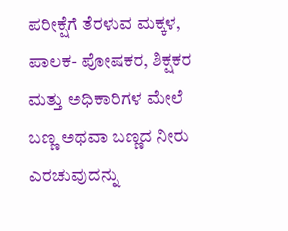ಪರೀಕ್ಷೆಗೆ ತೆರಳುವ ಮಕ್ಕಳ, ಪಾಲಕ- ಪೋಷಕರ, ಶಿಕ್ಷಕರ ಮತ್ತು ಅಧಿಕಾರಿಗಳ ಮೇಲೆ ಬಣ್ಣ ಅಥವಾ ಬಣ್ಣದ ನೀರು ಎರಚುವುದನ್ನು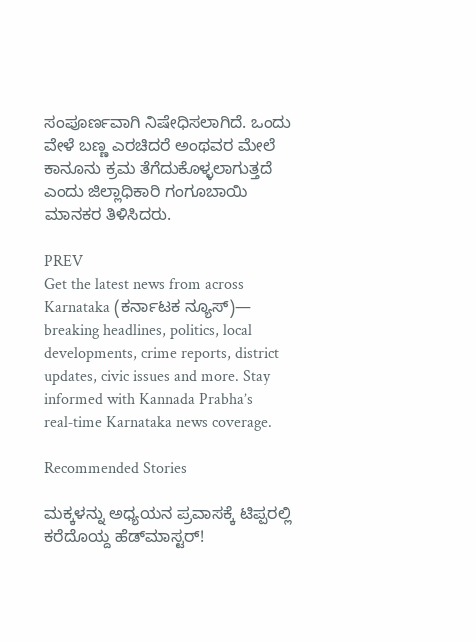ಸಂಪೂರ್ಣವಾಗಿ ನಿಷೇಧಿಸಲಾಗಿದೆ. ಒಂದು ವೇಳೆ ಬಣ್ಣ ಎರಚಿದರೆ ಅಂಥವರ ಮೇಲೆ ಕಾನೂನು ಕ್ರಮ ತೆಗೆದುಕೊಳ್ಳಲಾಗುತ್ತದೆ ಎಂದು ಜಿಲ್ಲಾಧಿಕಾರಿ ಗಂಗೂಬಾಯಿ ಮಾನಕರ ತಿಳಿಸಿದರು.

PREV
Get the latest news from across Karnataka (ಕರ್ನಾಟಕ ನ್ಯೂಸ್)— breaking headlines, politics, local developments, crime reports, district updates, civic issues and more. Stay informed with Kannada Prabha’s real‑time Karnataka news coverage.

Recommended Stories

ಮಕ್ಕಳನ್ನು ಅಧ್ಯಯನ ಪ್ರವಾಸಕ್ಕೆ ಟಿಪ್ಪರಲ್ಲಿ ಕರೆದೊಯ್ದ ಹೆಡ್‌ಮಾಸ್ಟರ್‌!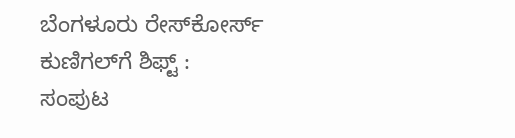ಬೆಂಗಳೂರು ರೇಸ್‌ಕೋರ್ಸ್‌ ಕುಣಿಗಲ್‌ಗೆ ಶಿಫ್ಟ್‌ : ಸಂಪುಟ